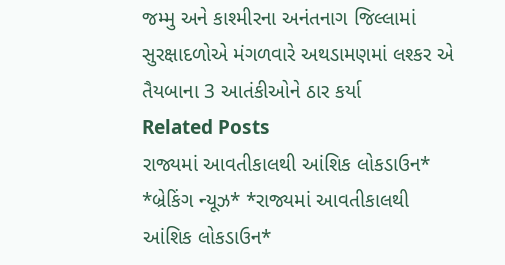જમ્મુ અને કાશ્મીરના અનંતનાગ જિલ્લામાં સુરક્ષાદળોએ મંગળવારે અથડામણમાં લશ્કર એ તૈયબાના 3 આતંકીઓને ઠાર કર્યા
Related Posts
રાજ્યમાં આવતીકાલથી આંશિક લોકડાઉન*
*બ્રેકિંગ ન્યૂઝ* *રાજ્યમાં આવતીકાલથી આંશિક લોકડાઉન*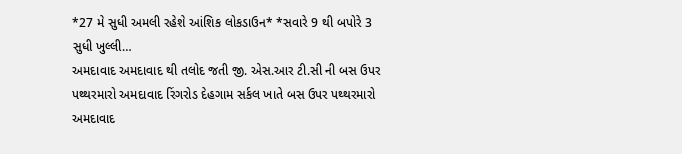*27 મે સુધી અમલી રહેશે આંશિક લોકડાઉન* *સવારે 9 થી બપોરે 3 સુધી ખુલ્લી…
અમદાવાદ અમદાવાદ થી તલોદ જતી જી. એસ.આર ટી.સી ની બસ ઉપર પથ્થરમારો અમદાવાદ રિંગરોડ દેહગામ સર્કલ ખાતે બસ ઉપર પથ્થરમારો
અમદાવાદ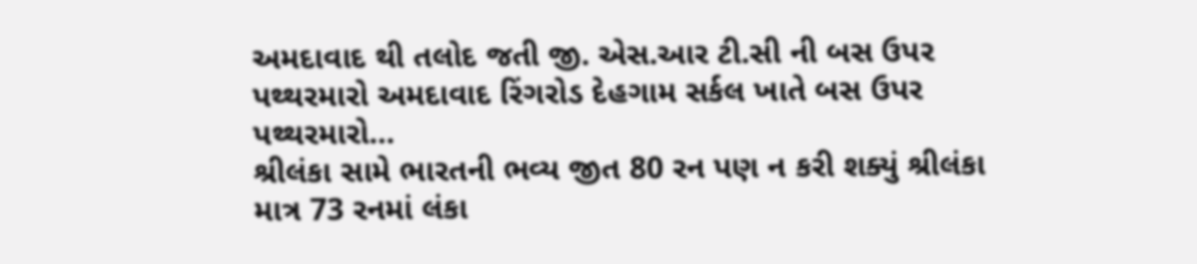અમદાવાદ થી તલોદ જતી જી. એસ.આર ટી.સી ની બસ ઉપર પથ્થરમારો અમદાવાદ રિંગરોડ દેહગામ સર્કલ ખાતે બસ ઉપર પથ્થરમારો…
શ્રીલંકા સામે ભારતની ભવ્ય જીત 80 રન પણ ન કરી શક્યું શ્રીલંકા માત્ર 73 રનમાં લંકા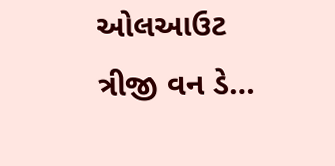ઓલઆઉટ ત્રીજી વન ડે…